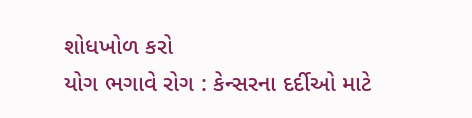શોધખોળ કરો
યોગ ભગાવે રોગ : કેન્સરના દર્દીઓ માટે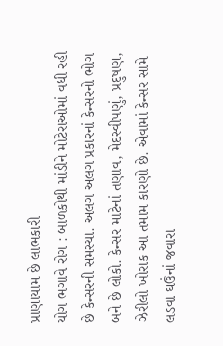પ્રાણાયામ છે લાભકારી
યોગ ભગાવે રોગ : બાળકોથી માંડીને મોટેરાઓમાં વધી રહી છે કેન્સરની સમસ્યા. અલગ અલગ પ્રકારનાં કેન્સરનો ભોગ બને છે લોકો. કેન્સર માટેનાં તણાવ, મેદસ્વીપણું, પ્રદુષણ, ઝેરીલો ખોરાક આ તમામ કારણો છે. એવામાં કેન્સર સામે લડવા ઘઉંનાં જવારા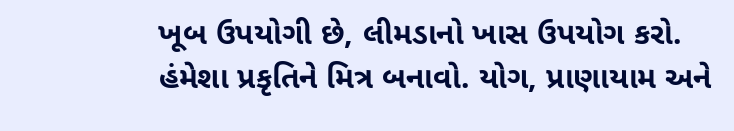ખૂબ ઉપયોગી છે, લીમડાનો ખાસ ઉપયોગ કરો. હંમેશા પ્રકૃતિને મિત્ર બનાવો. યોગ, પ્રાણાયામ અને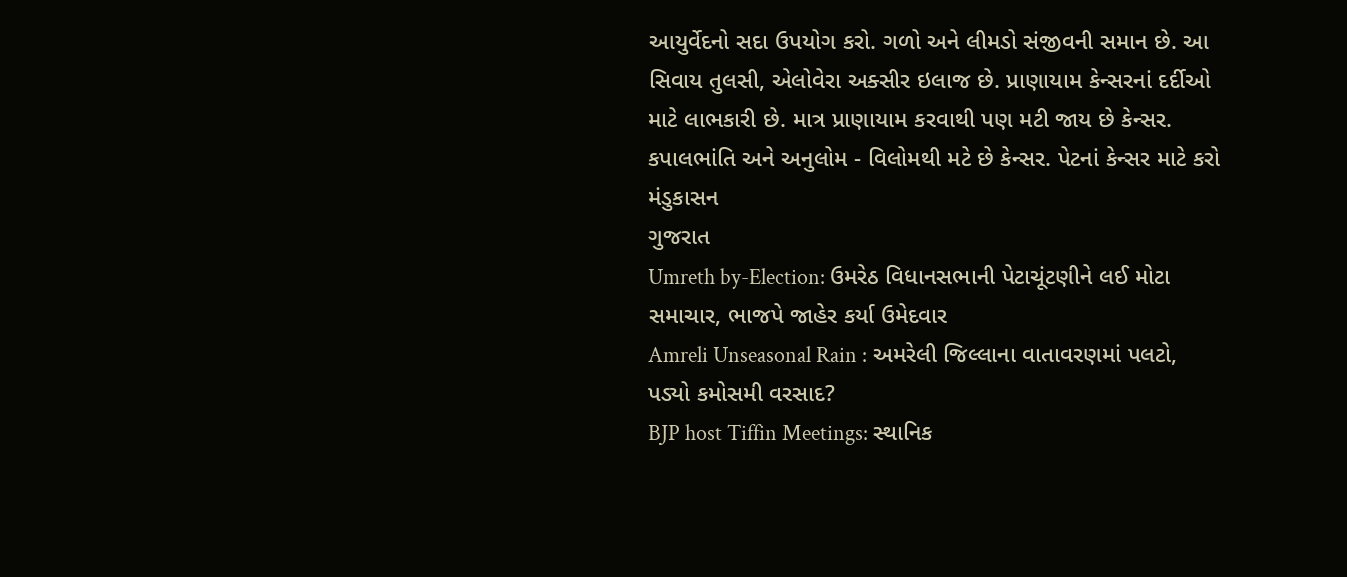આયુર્વેદનો સદા ઉપયોગ કરો. ગળો અને લીમડો સંજીવની સમાન છે. આ સિવાય તુલસી, એલોવેરા અક્સીર ઇલાજ છે. પ્રાણાયામ કેન્સરનાં દર્દીઓ માટે લાભકારી છે. માત્ર પ્રાણાયામ કરવાથી પણ મટી જાય છે કેન્સર. કપાલભાંતિ અને અનુલોમ - વિલોમથી મટે છે કેન્સર. પેટનાં કેન્સર માટે કરો મંડુકાસન
ગુજરાત
Umreth by-Election: ઉમરેઠ વિધાનસભાની પેટાચૂંટણીને લઈ મોટા સમાચાર, ભાજપે જાહેર કર્યા ઉમેદવાર
Amreli Unseasonal Rain : અમરેલી જિલ્લાના વાતાવરણમાં પલટો, પડ્યો કમોસમી વરસાદ?
BJP host Tiffin Meetings: સ્થાનિક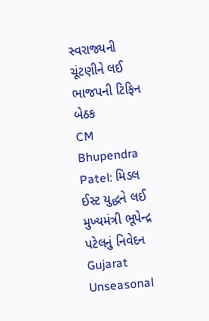સ્વરાજ્યની ચૂંટણીને લઈ ભાજપની ટિફિન બેઠક
CM Bhupendra Patel: મિડલ ઈસ્ટ યુદ્ધને લઈ મુખ્યમંત્રી ભૂપેન્દ્ર પટેલનું નિવેદન
Gujarat Unseasonal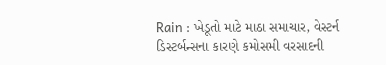Rain : ખેડૂતો માટે માઠા સમાચાર, વેસ્ટર્ન ડિસ્ટર્બન્સના કારણે કમોસમી વરસાદની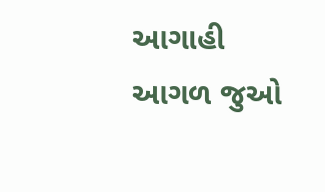આગાહી
આગળ જુઓ